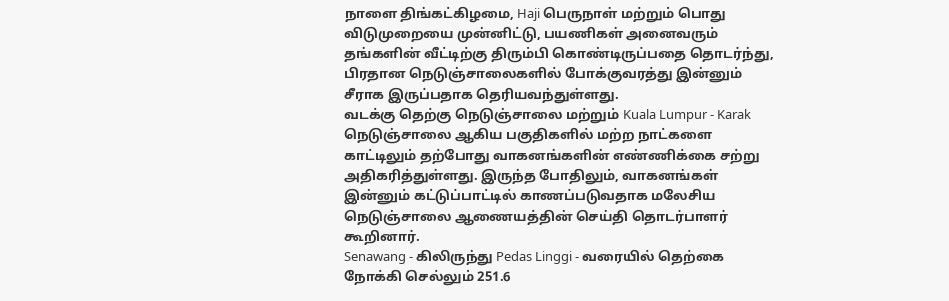நாளை திங்கட்கிழமை, Haji பெருநாள் மற்றும் பொது விடுமுறையை முன்னிட்டு, பயணிகள் அனைவரும் தங்களின் வீட்டிற்கு திரும்பி கொண்டிருப்பதை தொடர்ந்து, பிரதான நெடுஞ்சாலைகளில் போக்குவரத்து இன்னும் சீராக இருப்பதாக தெரியவந்துள்ளது.
வடக்கு தெற்கு நெடுஞ்சாலை மற்றும் Kuala Lumpur - Karak நெடுஞ்சாலை ஆகிய பகுதிகளில் மற்ற நாட்களை காட்டிலும் தற்போது வாகனங்களின் எண்ணிக்கை சற்று அதிகரித்துள்ளது. இருந்த போதிலும், வாகனங்கள் இன்னும் கட்டுப்பாட்டில் காணப்படுவதாக மலேசிய நெடுஞ்சாலை ஆணையத்தின் செய்தி தொடர்பாளர் கூறினார்.
Senawang - கிலிருந்து Pedas Linggi - வரையில் தெற்கை நோக்கி செல்லும் 251.6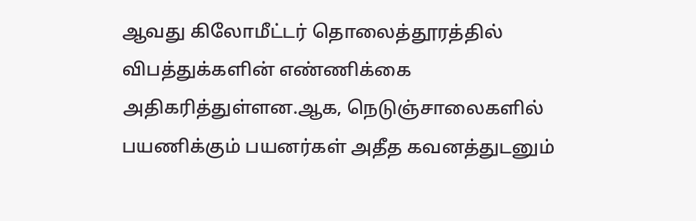ஆவது கிலோமீட்டர் தொலைத்தூரத்தில் விபத்துக்களின் எண்ணிக்கை அதிகரித்துள்ளன.ஆக, நெடுஞ்சாலைகளில் பயணிக்கும் பயனர்கள் அதீத கவனத்துடனும்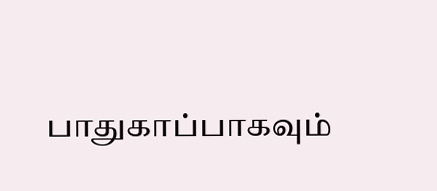பாதுகாப்பாகவும்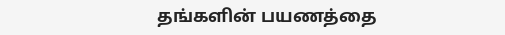தங்களின் பயணத்தை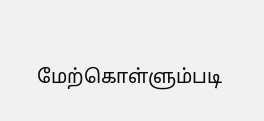மேற்கொள்ளும்படி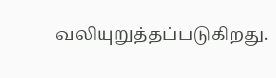வலியுறுத்தப்படுகிறது.